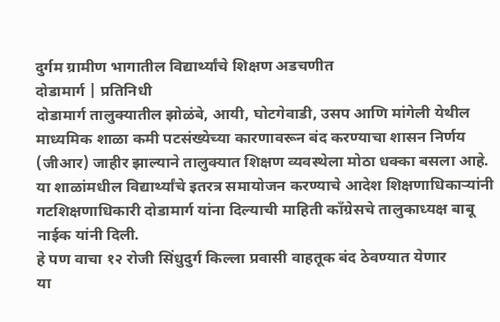दुर्गम ग्रामीण भागातील विद्यार्थ्यांचे शिक्षण अडचणीत
दोडामार्ग | प्रतिनिधी
दोडामार्ग तालुक्यातील झोळंबे, आयी, घोटगेवाडी, उसप आणि मांगेली येथील माध्यमिक शाळा कमी पटसंख्येच्या कारणावरून बंद करण्याचा शासन निर्णय (जीआर) जाहीर झाल्याने तालुक्यात शिक्षण व्यवस्थेला मोठा धक्का बसला आहे. या शाळांमधील विद्यार्थ्यांचे इतरत्र समायोजन करण्याचे आदेश शिक्षणाधिकाऱ्यांनी गटशिक्षणाधिकारी दोडामार्ग यांना दिल्याची माहिती काँग्रेसचे तालुकाध्यक्ष बाबू नाईक यांनी दिली.
हे पण वाचा १२ रोजी सिंधुदुर्ग किल्ला प्रवासी वाहतूक बंद ठेवण्यात येणार
या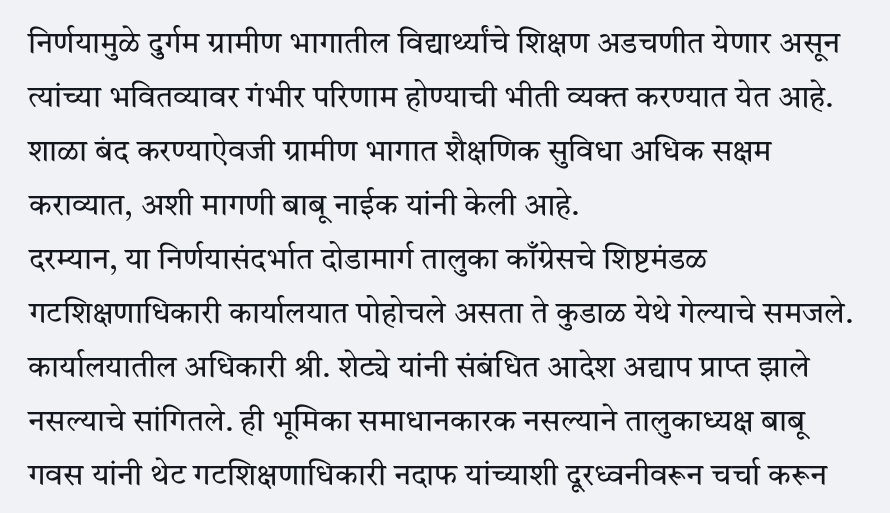निर्णयामुळे दुर्गम ग्रामीण भागातील विद्यार्थ्यांचे शिक्षण अडचणीत येणार असून त्यांच्या भवितव्यावर गंभीर परिणाम होण्याची भीती व्यक्त करण्यात येत आहे. शाळा बंद करण्याऐवजी ग्रामीण भागात शैक्षणिक सुविधा अधिक सक्षम कराव्यात, अशी मागणी बाबू नाईक यांनी केली आहे.
दरम्यान, या निर्णयासंदर्भात दोडामार्ग तालुका काँग्रेसचे शिष्टमंडळ गटशिक्षणाधिकारी कार्यालयात पोहोचले असता ते कुडाळ येथे गेल्याचे समजले. कार्यालयातील अधिकारी श्री. शेट्ये यांनी संबंधित आदेश अद्याप प्राप्त झाले नसल्याचे सांगितले. ही भूमिका समाधानकारक नसल्याने तालुकाध्यक्ष बाबू गवस यांनी थेट गटशिक्षणाधिकारी नदाफ यांच्याशी दूरध्वनीवरून चर्चा करून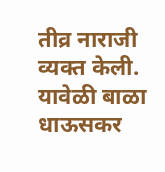तीव्र नाराजी व्यक्त केली. यावेळी बाळा धाऊसकर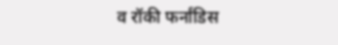व रॉकी फर्नांडिस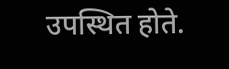उपस्थित होते.